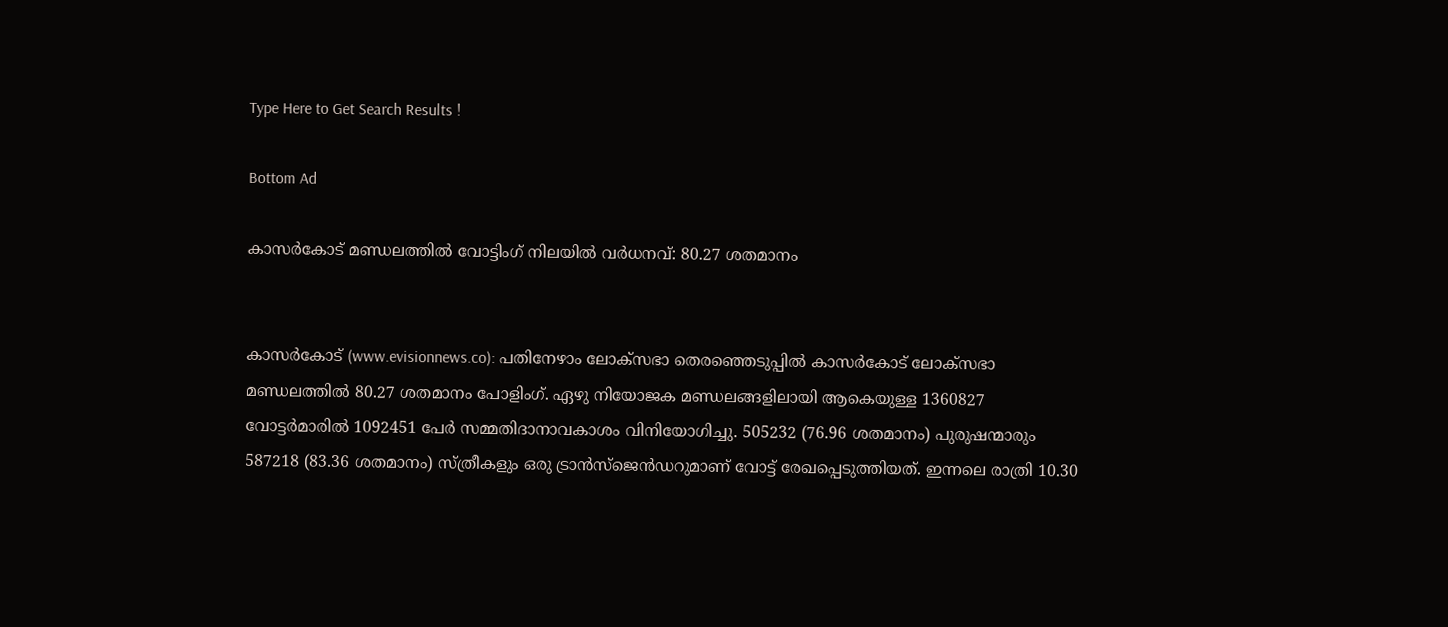Type Here to Get Search Results !

Bottom Ad

കാസര്‍കോട് മണ്ഡലത്തില്‍ വോട്ടിംഗ് നിലയില്‍ വര്‍ധനവ്: 80.27 ശതമാനം


കാസര്‍കോട് (www.evisionnews.co): പതിനേഴാം ലോക്‌സഭാ തെരഞ്ഞെടുപ്പില്‍ കാസര്‍കോട് ലോക്സഭാ മണ്ഡലത്തില്‍ 80.27 ശതമാനം പോളിംഗ്. ഏഴു നിയോജക മണ്ഡലങ്ങളിലായി ആകെയുള്ള 1360827 വോട്ടര്‍മാരില്‍ 1092451 പേര്‍ സമ്മതിദാനാവകാശം വിനിയോഗിച്ചു. 505232 (76.96 ശതമാനം) പുരുഷന്മാരും 587218 (83.36 ശതമാനം) സ്ത്രീകളും ഒരു ട്രാന്‍സ്ജെന്‍ഡറുമാണ് വോട്ട് രേഖപ്പെടുത്തിയത്. ഇന്നലെ രാത്രി 10.30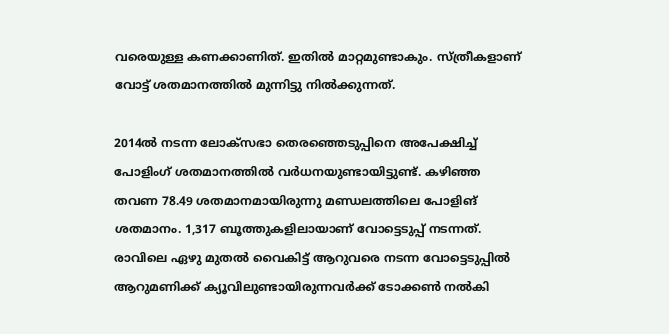വരെയുള്ള കണക്കാണിത്. ഇതില്‍ മാറ്റമുണ്ടാകും. സ്ത്രീകളാണ് വോട്ട് ശതമാനത്തില്‍ മുന്നിട്ടു നില്‍ക്കുന്നത്.

2014ല്‍ നടന്ന ലോക്സഭാ തെരഞ്ഞെടുപ്പിനെ അപേക്ഷിച്ച് പോളിംഗ് ശതമാനത്തില്‍ വര്‍ധനയുണ്ടായിട്ടുണ്ട്. കഴിഞ്ഞ തവണ 78.49 ശതമാനമായിരുന്നു മണ്ഡലത്തിലെ പോളിങ് ശതമാനം. 1,317 ബൂത്തുകളിലായാണ് വോട്ടെടുപ്പ് നടന്നത്. രാവിലെ ഏഴു മുതല്‍ വൈകിട്ട് ആറുവരെ നടന്ന വോട്ടെടുപ്പില്‍ ആറുമണിക്ക് ക്യൂവിലുണ്ടായിരുന്നവര്‍ക്ക് ടോക്കണ്‍ നല്‍കി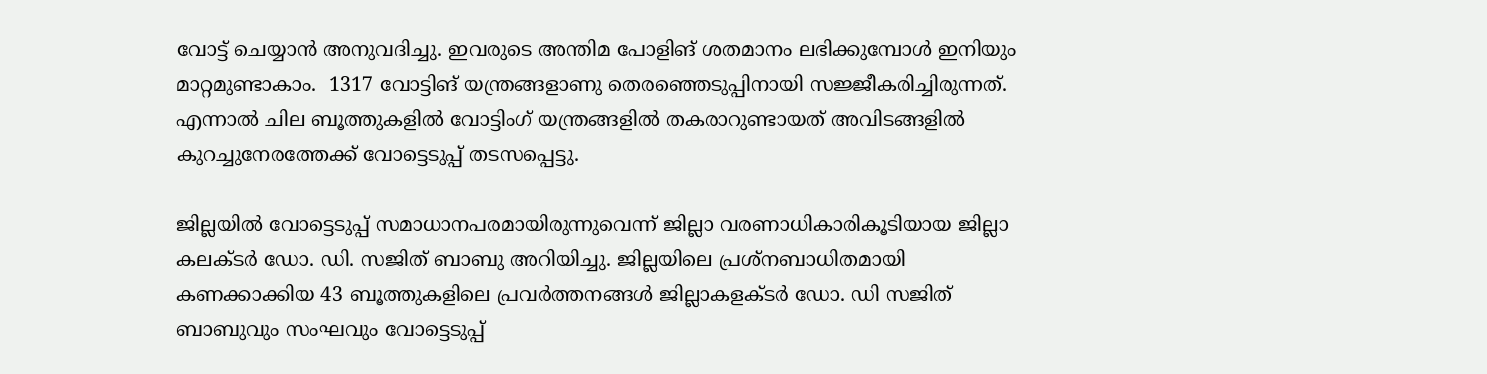വോട്ട് ചെയ്യാന്‍ അനുവദിച്ചു. ഇവരുടെ അന്തിമ പോളിങ് ശതമാനം ലഭിക്കുമ്പോള്‍ ഇനിയും മാറ്റമുണ്ടാകാം.  1317 വോട്ടിങ് യന്ത്രങ്ങളാണു തെരഞ്ഞെടുപ്പിനായി സജ്ജീകരിച്ചിരുന്നത്. എന്നാല്‍ ചില ബൂത്തുകളില്‍ വോട്ടിംഗ് യന്ത്രങ്ങളില്‍ തകരാറുണ്ടായത് അവിടങ്ങളില്‍ കുറച്ചുനേരത്തേക്ക് വോട്ടെടുപ്പ് തടസപ്പെട്ടു.

ജില്ലയില്‍ വോട്ടെടുപ്പ് സമാധാനപരമായിരുന്നുവെന്ന് ജില്ലാ വരണാധികാരികൂടിയായ ജില്ലാ കലക്ടര്‍ ഡോ. ഡി. സജിത് ബാബു അറിയിച്ചു. ജില്ലയിലെ പ്രശ്‌നബാധിതമായി കണക്കാക്കിയ 43 ബൂത്തുകളിലെ പ്രവര്‍ത്തനങ്ങള്‍ ജില്ലാകളക്ടര്‍ ഡോ. ഡി സജിത് ബാബുവും സംഘവും വോട്ടെടുപ്പ്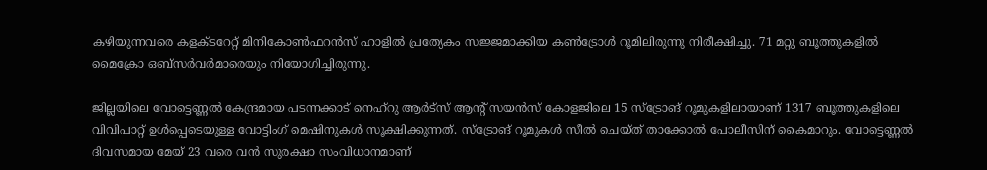കഴിയുന്നവരെ കളക്ടറേറ്റ് മിനികോണ്‍ഫറന്‍സ് ഹാളില്‍ പ്രത്യേകം സജ്ജമാക്കിയ കണ്‍ട്രോള്‍ റൂമിലിരുന്നു നിരീക്ഷിച്ചു. 71 മറ്റു ബൂത്തുകളില്‍ മൈക്രോ ഒബ്സര്‍വര്‍മാരെയും നിയോഗിച്ചിരുന്നു.

ജില്ലയിലെ വോട്ടെണ്ണല്‍ കേന്ദ്രമായ പടന്നക്കാട് നെഹ്റു ആര്‍ട്സ് ആന്റ് സയന്‍സ് കോളജിലെ 15 സ്ട്രോങ് റൂമുകളിലായാണ് 1317 ബൂത്തുകളിലെ വിവിപാറ്റ് ഉള്‍പ്പെടെയുള്ള വോട്ടിംഗ് മെഷിനുകള്‍ സൂക്ഷിക്കുന്നത്. സ്ട്രോങ് റൂമുകള്‍ സീല്‍ ചെയ്ത് താക്കോല്‍ പോലീസിന് കൈമാറും. വോട്ടെണ്ണല്‍ ദിവസമായ മേയ് 23 വരെ വന്‍ സുരക്ഷാ സംവിധാനമാണ്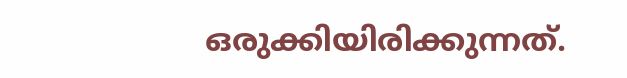ഒരുക്കിയിരിക്കുന്നത്.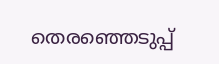തെരഞ്ഞെടുപ്പ്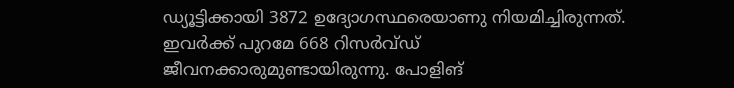ഡ്യൂട്ടിക്കായി 3872 ഉദ്യോഗസ്ഥരെയാണു നിയമിച്ചിരുന്നത്. ഇവര്‍ക്ക് പുറമേ 668 റിസര്‍വ്ഡ് ജീവനക്കാരുമുണ്ടായിരുന്നു. പോളിങ്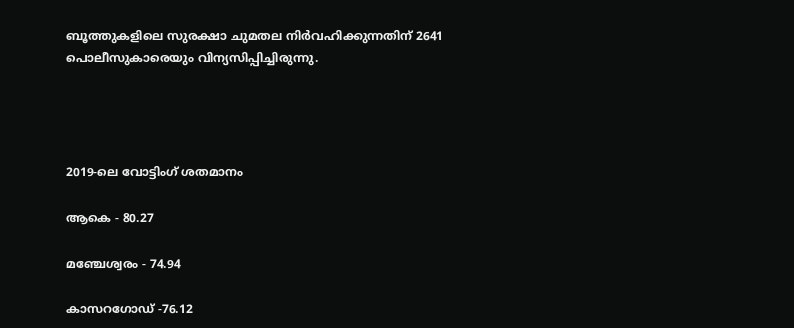ബൂത്തുകളിലെ സുരക്ഷാ ചുമതല നിര്‍വഹിക്കുന്നതിന് 2641 പൊലീസുകാരെയും വിന്യസിപ്പിച്ചിരുന്നു.




2019-ലെ വോട്ടിംഗ് ശതമാനം

ആകെ - 80.27

മഞ്ചേശ്വരം - 74.94

കാസറഗോഡ് -76.12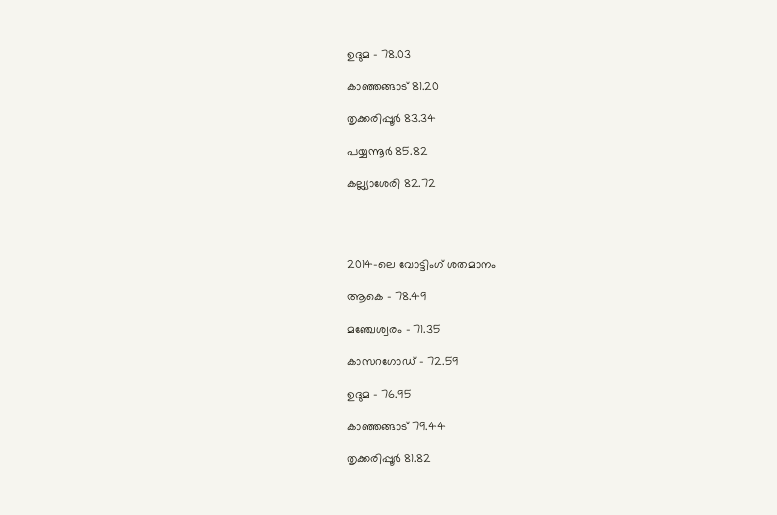ഉദുമ - 78.03

കാഞ്ഞങ്ങാട് 81.20

തൃക്കരിപ്പൂര്‍ 83.34

പയ്യന്നൂര്‍ 85.82

കല്ല്യാശേരി 82.72




2014-ലെ വോട്ടിംഗ് ശതമാനം

ആകെ - 78.49

മഞ്ചേശ്വരം - 71.35

കാസറഗോഡ് - 72.59

ഉദുമ - 76.95

കാഞ്ഞങ്ങാട് 79.44

തൃക്കരിപ്പൂര്‍ 81.82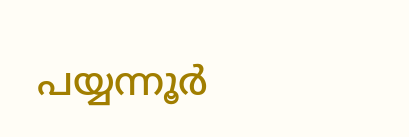പയ്യന്നൂര്‍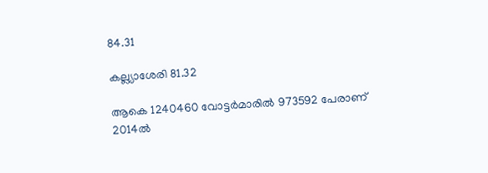84.31

കല്ല്യാശേരി 81.32

ആകെ 1240460 വോട്ടര്‍മാരില്‍ 973592 പേരാണ് 2014ല്‍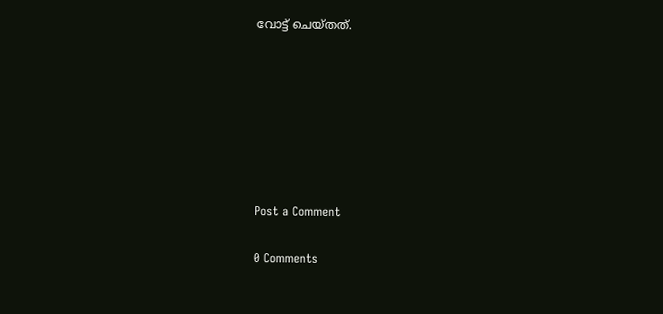വോട്ട് ചെയ്തത്.







Post a Comment

0 Comments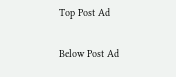Top Post Ad

Below Post Ad